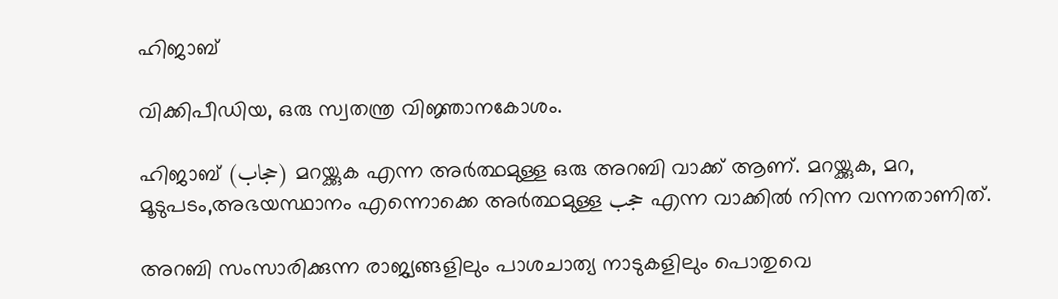ഹിജാബ്

വിക്കിപീഡിയ, ഒരു സ്വതന്ത്ര വിജ്ഞാനകോശം.

ഹിജാബ് (حجاب) മറയ്ക്കുക എന്ന അര്‍ത്ഥമുള്ള ഒരു അറബി വാക്ക് ആണ്. മറയ്ക്കുക, മറ, മൂടുപടം,അഭയസ്ഥാനം എന്നൊക്കെ അര്‍ത്ഥമുള്ള حجب എന്ന വാക്കില്‍ നിന്ന വന്നതാണിത്.

അറബി സംസാരിക്കുന്ന രാജ്യങ്ങളിലും പാശചാത്യ നാടുകളിലും പൊതുവെ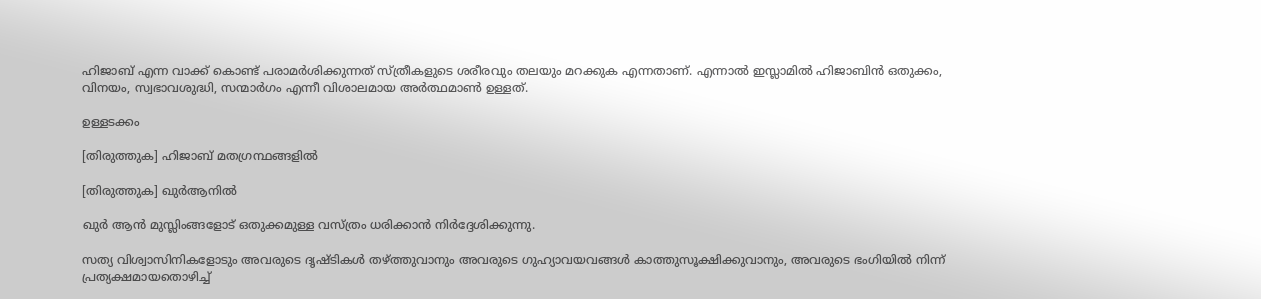ഹിജാബ് എന്ന വാക്ക് കൊണ്ട് പരാമര്‍ശിക്കുന്നത് സ്ത്രീകളുടെ ശരീരവും തലയും മറക്കുക എന്നതാണ്‌. എന്നാല്‍ ഇസ്ലാമില്‍ ഹിജാബിന്‍ ഒതുക്കം, വിനയം, സ്വഭാവശുദ്ധി, സന്മാര്‍ഗം എന്നീ വിശാലമായ അര്‍ത്ഥമാണ്‍ ഉള്ളത്.

ഉള്ളടക്കം

[തിരുത്തുക] ഹിജാബ് മതഗ്രന്ഥങ്ങളില്‍

[തിരുത്തുക] ഖുര്‍ആനില്‍

ഖുര്‍ ആന്‍ മുസ്ലിംങ്ങളോട് ഒതുക്കമുള്ള വസ്ത്രം ധരിക്കാന്‍ നിര്‍ദ്ദേശിക്കുന്നു.

സത്യ വിശ്വാസിനികളോടും അവരുടെ ദൃഷ്ടികള്‍ തഴ്ത്തുവാനും അവരുടെ ഗുഹ്യാവയവങ്ങള്‍ കാത്തുസൂക്ഷിക്കുവാനും, അവരുടെ ഭംഗിയില്‍ നിന്ന് പ്രത്യക്ഷമായതൊഴിച്ച്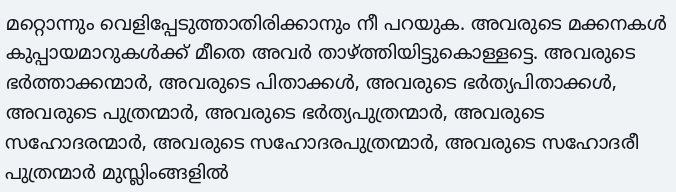മറ്റൊന്നും വെളിപ്പേടുത്താതിരിക്കാനും നീ പറയുക. അവരുടെ മക്കനകള്‍ കുപ്പായമാറുകള്‍ക്ക് മീതെ അവര്‍ താഴ്ത്തിയിട്ടുകൊള്ളട്ടെ. അവരുടെ ഭര്‍ത്താക്കന്മാര്‍, അവരുടെ പിതാക്കള്‍, അവരുടെ ഭര്‍ത്യപിതാക്കള്‍, അവരുടെ പുത്രന്മാര്‍, അവരുടെ ഭര്‍ത്യപുത്രന്മാര്‍, അവരുടെ സഹോദരന്മാര്‍, അവരുടെ സഹോദരപുത്രന്മാര്‍, അവരുടെ സഹോദരീ പുത്രന്മാര്‍ മുസ്ലിംങ്ങളില്‍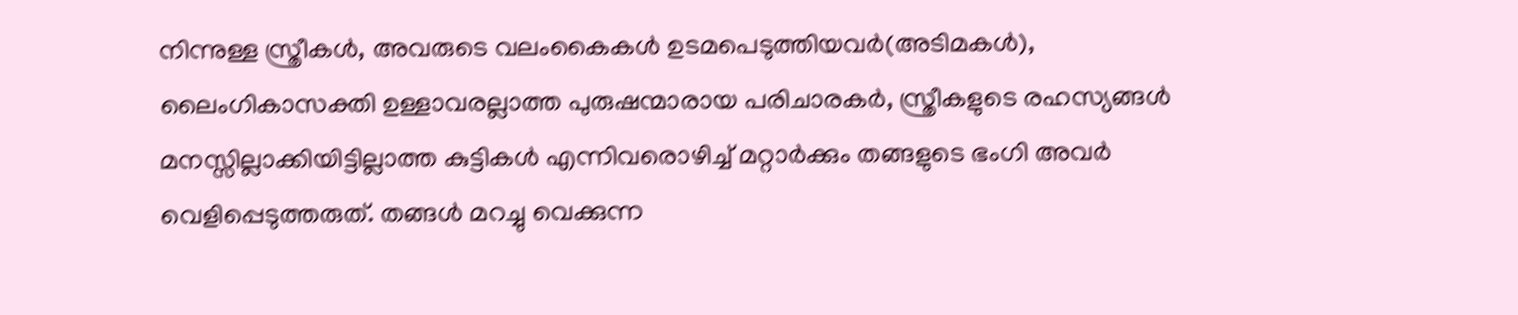നിന്നുള്ള സ്ത്രീകള്‍, അവരുടെ വലംകൈകള്‍ ഉടമപെടുത്തിയവര്‍(അടിമകള്‍), ലൈംഗികാസക്തി ഉള്ളാവരല്ലാത്ത പുരുഷന്മാരായ പരിചാരകര്‍, സ്ത്രീകളുടെ രഹസ്യങ്ങള്‍ മനസ്സില്ലാക്കിയിട്ടില്ലാത്ത കുട്ടികള്‍ എന്നിവരൊഴിച്ച് മറ്റാര്‍ക്കും തങ്ങളുടെ ഭംഗി അവര്‍ വെളിപ്പെടുത്തരുത്. തങ്ങള്‍ മറച്ചു വെക്കുന്ന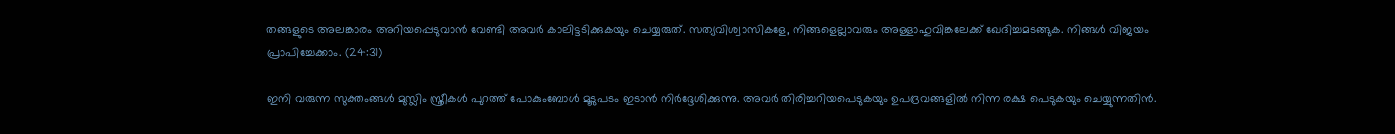തങ്ങളുടെ അലങ്കാരം അറിയപ്പെടുവാന്‍ വേണ്ടി അവര്‍ കാലിട്ടടിക്കുകയും ചെയ്യരുത്. സത്യവിശ്വാസികളേ, നിങ്ങളെല്ലാവരും അള്ളാഹുവിങ്കലേക്ക് ഖേദിച്ചമടങ്ങുക. നിങ്ങള്‍ വിജയം പ്രാപിച്ചേക്കാം. (24:31)

ഇനി വരുന്ന സുക്തംങ്ങള്‍ മുസ്ലിം സ്ത്രീകള്‍ പുറത്ത് പോകുംബോള്‍ മൂടുപടം ഇടാന്‍ നിര്‍ദ്ദേശിക്കുന്നു. അവര്‍ തിരിച്ചറിയപെടുകയും ഉപദ്രവങ്ങളില്‍ നിന്ന രക്ഷ പെടുകയും ചെയ്യുന്നതിന്‍.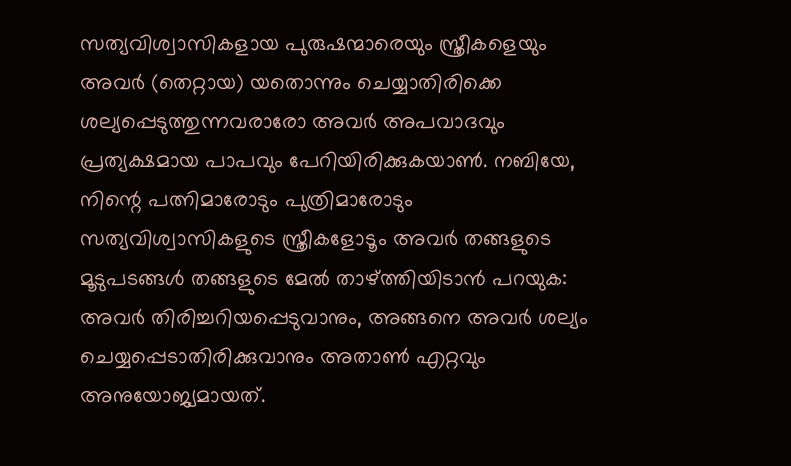സത്യവിശ്വാസികളായ പുരുഷന്മാരെയും സ്ത്രീകളെയും അവര്‍ (തെറ്റായ) യതൊന്നും ചെയ്യാതിരിക്കെ ശല്യപ്പെടുത്തുന്നവരാരോ അവര്‍ അപവാദവും പ്രത്യക്ഷമായ പാപവും പേറിയിരിക്കുകയാണ്‍. നബിയേ, നിന്റെ പത്നിമാരോടും പുത്രിമാരോടും സത്യവിശ്വാസികളുടെ സ്ത്രീകളോടൂം അവര്‍ തങ്ങളുടെ മൂടുപടങ്ങള്‍ തങ്ങളുടെ മേല്‍ താഴ്ത്തിയിടാന്‍ പറയുക: അവര്‍ തിരിച്ചറിയപ്പെടുവാനും, അങ്ങനെ അവര്‍ ശല്യം ചെയ്യപ്പെടാതിരിക്കുവാനും അതാണ്‍ എറ്റവും അനുയോജ്യമായത്.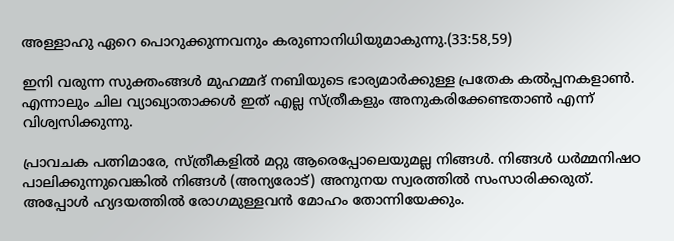അള്ളാഹു ഏറെ പൊറുക്കുന്നവനും കരുണാനിധിയുമാകുന്നു.(33:58,59)

ഇനി വരുന്ന സുക്തംങ്ങള്‍ മുഹമ്മദ് നബിയുടെ ഭാര്യമാര്‍ക്കുള്ള പ്രതേക കല്‍പ്പനകളാണ്‍. എന്നാലും ചില വ്യാഖ്യാതാക്കള്‍ ഇത് എല്ല സ്ത്രീകളും അനുകരിക്കേണ്ടതാണ്‍ എന്ന് വിശ്വസിക്കുന്നു.

പ്രാവചക പത്നിമാരേ, സ്ത്രീകളില്‍ മറ്റു ആരെപ്പോലെയുമല്ല നിങ്ങള്‍. നിങ്ങള്‍ ധര്‍മ്മനിഷഠ പാലിക്കുന്നുവെങ്കില്‍ നിങ്ങള്‍ (അന്യരോട്) അനുനയ സ്വരത്തില്‍ സംസാരിക്കരുത്. അപ്പോള്‍ ഹ്യദയത്തില്‍ രോഗമുള്ളവന്‍ മോഹം തോന്നിയേക്കും.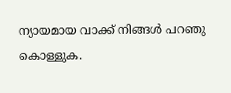ന്യായമായ വാക്ക് നിങ്ങള്‍ പറഞു കൊള്ളുക.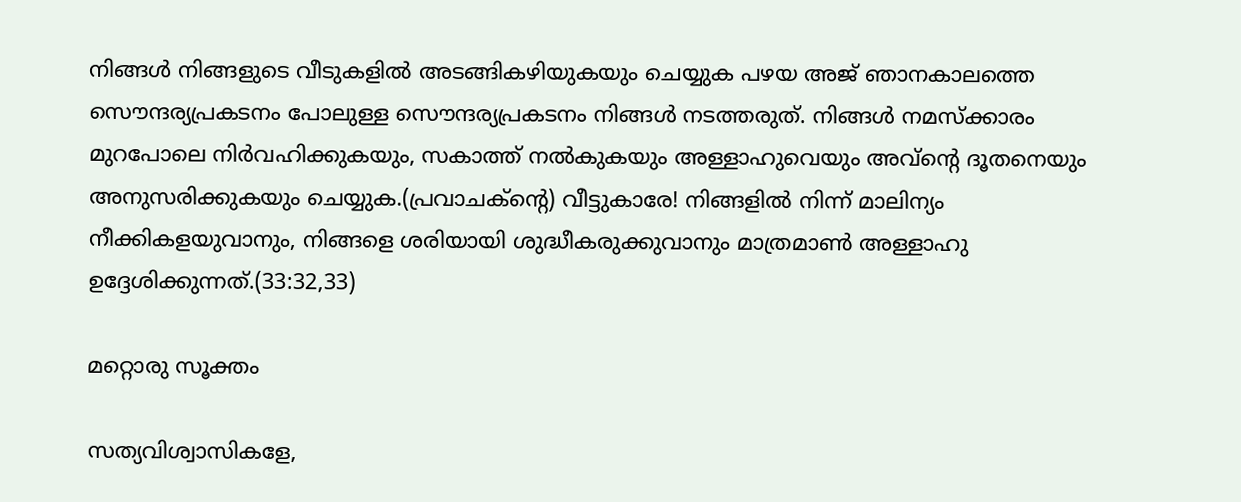നിങ്ങള്‍ നിങ്ങളുടെ വീടുകളില്‍ അടങ്ങികഴിയുകയും ചെയ്യുക പഴയ അജ് ഞാനകാലത്തെ സൌന്ദര്യപ്രകടനം പോലുള്ള സൌന്ദര്യപ്രകടനം നിങ്ങള്‍ നടത്തരുത്. നിങ്ങള്‍ നമസ്ക്കാരം മുറപോലെ നിര്‍വഹിക്കുകയും, സകാത്ത് നല്‍കുകയും അള്ളാഹുവെയും അവ്ന്റെ ദൂതനെയും അനുസരിക്കുകയും ചെയ്യുക.(പ്രവാചക്ന്റെ) വീട്ടുകാരേ! നിങ്ങളില്‍ നിന്ന് മാലിന്യം നീക്കികളയുവാനും, നിങ്ങളെ ശരിയായി ശുദ്ധീകരുക്കുവാനും മാത്രമാണ്‍ അള്ളാഹു ഉദ്ദേശിക്കുന്നത്.(33:32,33)

മറ്റൊരു സൂക്തം

സത്യവിശ്വാസികളേ,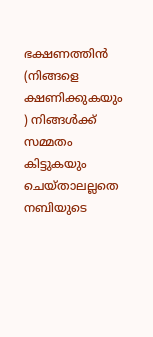ഭക്ഷണത്തിന്‍ (നിങ്ങളെ ക്ഷണിക്കുകയും ) നിങ്ങള്‍ക്ക് സമ്മതം കിട്ടുകയും ചെയ്താലല്ലതെ നബിയുടെ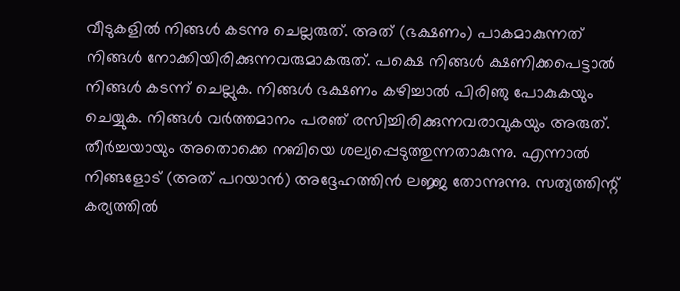വീടുകളില്‍ നിങ്ങള്‍ കടന്നു ചെല്ലരുത്. അത് (ഭക്ഷണം) പാകമാകുന്നത് നിങ്ങള്‍ നോക്കിയിരിക്കുന്നവരുമാകരുത്. പക്ഷെ നിങ്ങള്‍ ക്ഷണിക്കപെട്ടാല്‍ നിങ്ങള്‍ കടന്ന് ചെല്ലുക. നിങ്ങള്‍ ഭക്ഷണം കഴിച്ചാല്‍ പിരിഞു പോകുകയും ചെയ്യുക. നിങ്ങള്‍ വര്‍ത്തമാനം പരഞ് രസിച്ചിരിക്കുന്നവരാവുകയും അരുത്. തീര്‍ച്ചയായും അതൊക്കെ നബിയെ ശല്യപ്പെടുത്തുന്നതാകുന്നു. എന്നാല്‍ നിങ്ങളോട് (അത് പറയാന്‍) അദ്ദേഹത്തിന്‍ ലജ്ജ തോന്നുന്നു. സത്യത്തിന്റ് കര്യത്തില്‍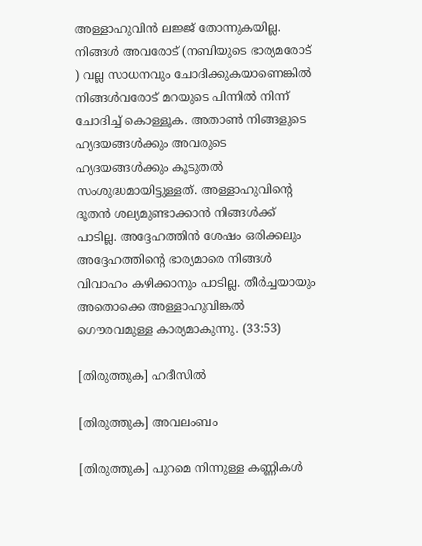അള്ളാഹുവിന്‍ ലജ്ജ് തോന്നുകയില്ല. നിങ്ങള്‍ അവരോട് (നബിയുടെ ഭാര്യമരോട് ) വല്ല സാധനവും ചോദിക്കുകയാണെങ്കില്‍ നിങ്ങള്‍വരോട് മറയുടെ പിന്നില്‍ നിന്ന് ചോദിച്ച് കൊള്ളൂക. അതാണ്‍ നിങ്ങളുടെ ഹ്യദയങ്ങള്‍ക്കും അവരുടെ ഹ്യദയങ്ങള്‍ക്കും കൂടുതല്‍ സംശുദ്ധമായിട്ടുള്ളത്. അള്ളാഹുവിന്റെ ദൂതന്‍ ശല്യമുണ്ടാക്കാന്‍ നിങ്ങള്‍ക്ക് പാടില്ല. അദ്ദേഹത്തിന്‍ ശേഷം ഒരിക്കലും അദ്ദേഹത്തിന്റെ ഭാര്യമാരെ നിങ്ങള്‍ വിവാഹം കഴിക്കാനും പാടില്ല. തീര്‍ച്ചയായും അതൊക്കെ അള്ളാഹുവിങ്കല്‍ ഗൌരവമുള്ള കാര്യമാകുന്നു. (33:53)

[തിരുത്തുക] ഹദീസില്‍

[തിരുത്തുക] അവലംബം

[തിരുത്തുക] പുറമെ നിന്നുള്ള കണ്ണികള്‍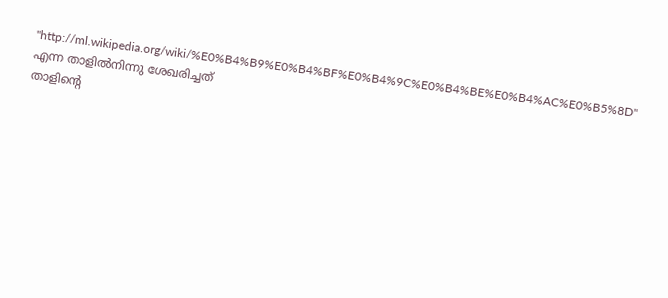"http://ml.wikipedia.org/wiki/%E0%B4%B9%E0%B4%BF%E0%B4%9C%E0%B4%BE%E0%B4%AC%E0%B5%8D" എന്ന താളില്‍നിന്നു ശേഖരിച്ചത്
താളിന്റെ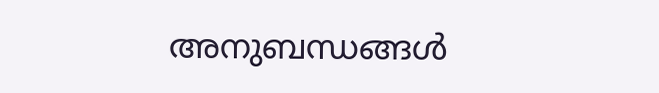അനുബന്ധങ്ങള്‍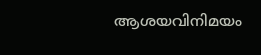ആശയവിനിമയം